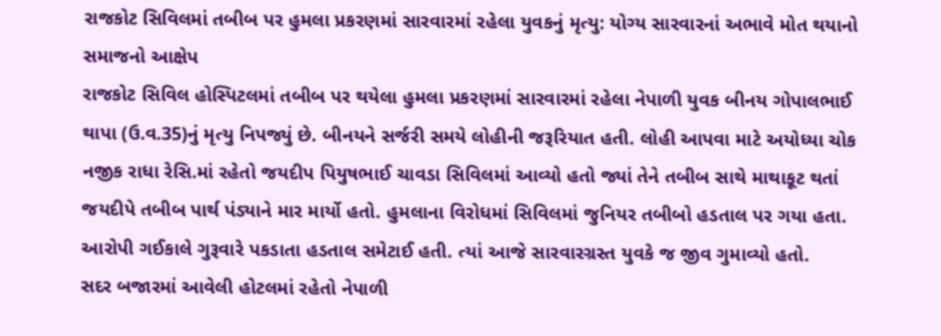રાજકોટ સિવિલમાં તબીબ પર હુમલા પ્રકરણમાં સારવારમાં રહેલા યુવકનું મૃત્યુ: યોગ્ય સારવારનાં અભાવે મોત થયાનો સમાજનો આક્ષેપ
રાજકોટ સિવિલ હોસ્પિટલમાં તબીબ પર થયેલા હુમલા પ્રકરણમાં સારવારમાં રહેલા નેપાળી યુવક બીનય ગોપાલભાઈ થાપા (ઉ.વ.35)નું મૃત્યુ નિપજ્યું છે. બીનયને સર્જરી સમયે લોહીની જરૂરિયાત હતી. લોહી આપવા માટે અયોધ્યા ચોક નજીક રાધા રેસિ.માં રહેતો જયદીપ પિયુષભાઈ ચાવડા સિવિલમાં આવ્યો હતો જ્યાં તેને તબીબ સાથે માથાકૂટ થતાં જયદીપે તબીબ પાર્થ પંડ્યાને માર માર્યો હતો. હુમલાના વિરોધમાં સિવિલમાં જુનિયર તબીબો હડતાલ પર ગયા હતા. આરોપી ગઈકાલે ગુરૂવારે પકડાતા હડતાલ સમેટાઈ હતી. ત્યાં આજે સારવારગ્રસ્ત યુવકે જ જીવ ગુમાવ્યો હતો.
સદર બજારમાં આવેલી હોટલમાં રહેતો નેપાળી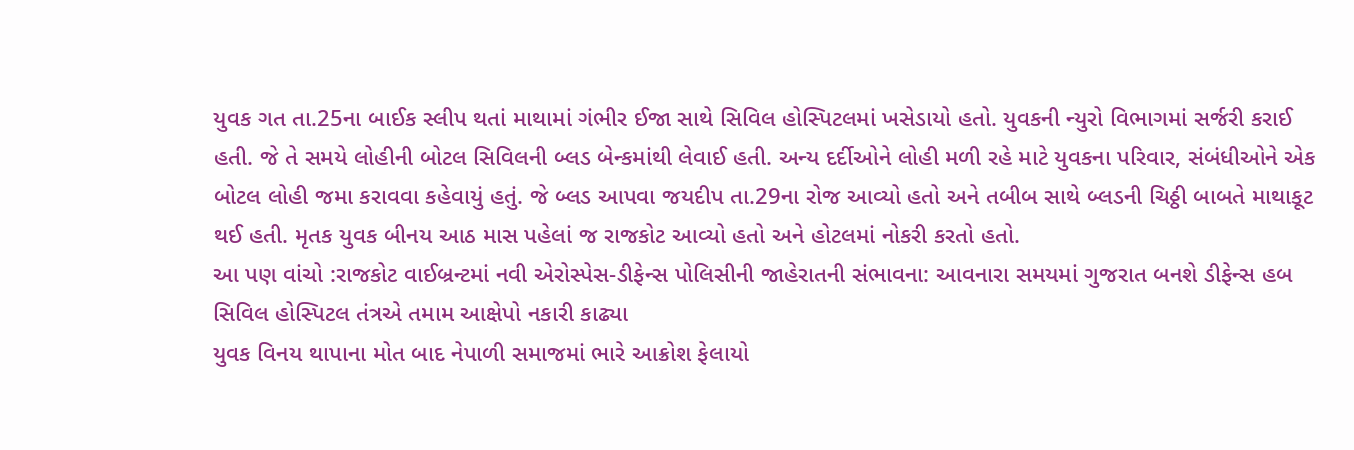યુવક ગત તા.25ના બાઈક સ્લીપ થતાં માથામાં ગંભીર ઈજા સાથે સિવિલ હોસ્પિટલમાં ખસેડાયો હતો. યુવકની ન્યુરો વિભાગમાં સર્જરી કરાઈ હતી. જે તે સમયે લોહીની બોટલ સિવિલની બ્લડ બેન્કમાંથી લેવાઈ હતી. અન્ય દર્દીઓને લોહી મળી રહે માટે યુવકના પરિવાર, સંબંધીઓને એક બોટલ લોહી જમા કરાવવા કહેવાયું હતું. જે બ્લડ આપવા જયદીપ તા.29ના રોજ આવ્યો હતો અને તબીબ સાથે બ્લડની ચિઠ્ઠી બાબતે માથાકૂટ થઈ હતી. મૃતક યુવક બીનય આઠ માસ પહેલાં જ રાજકોટ આવ્યો હતો અને હોટલમાં નોકરી કરતો હતો.
આ પણ વાંચો :રાજકોટ વાઈબ્રન્ટમાં નવી એરોસ્પેસ-ડીફેન્સ પોલિસીની જાહેરાતની સંભાવના: આવનારા સમયમાં ગુજરાત બનશે ડીફેન્સ હબ
સિવિલ હોસ્પિટલ તંત્રએ તમામ આક્ષેપો નકારી કાઢ્યા
યુવક વિનય થાપાના મોત બાદ નેપાળી સમાજમાં ભારે આક્રોશ ફેલાયો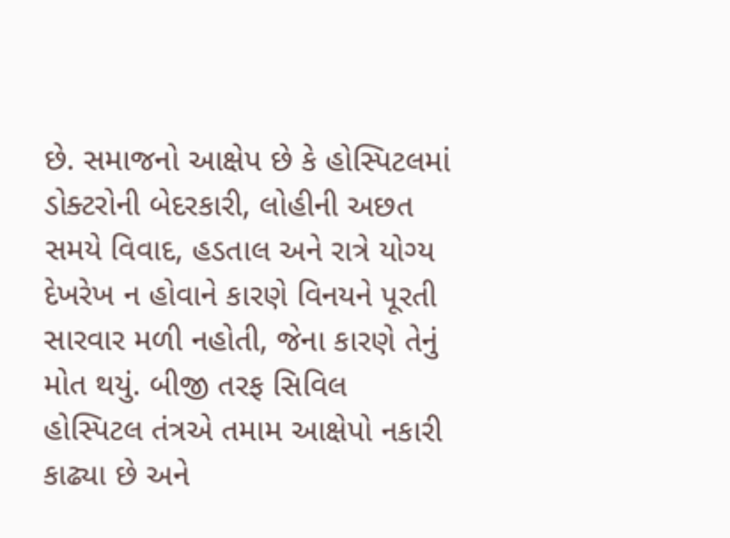છે. સમાજનો આક્ષેપ છે કે હોસ્પિટલમાં ડોક્ટરોની બેદરકારી, લોહીની અછત સમયે વિવાદ, હડતાલ અને રાત્રે યોગ્ય દેખરેખ ન હોવાને કારણે વિનયને પૂરતી સારવાર મળી નહોતી, જેના કારણે તેનું મોત થયું. બીજી તરફ સિવિલ હોસ્પિટલ તંત્રએ તમામ આક્ષેપો નકારી કાઢ્યા છે અને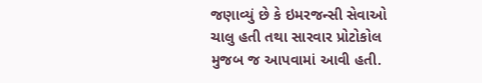જણાવ્યું છે કે ઇમરજન્સી સેવાઓ ચાલુ હતી તથા સારવાર પ્રોટોકોલ મુજબ જ આપવામાં આવી હતી.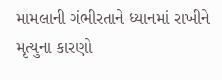મામલાની ગંભીરતાને ધ્યાનમાં રાખીને મૃત્યુના કારણો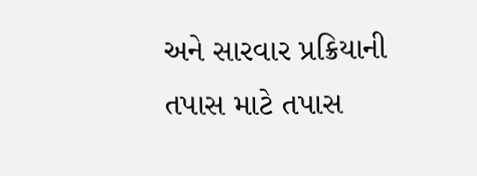અને સારવાર પ્રક્રિયાની તપાસ માટે તપાસ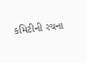કમિટીની રચના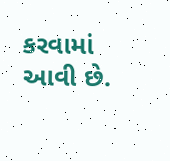કરવામાં આવી છે.